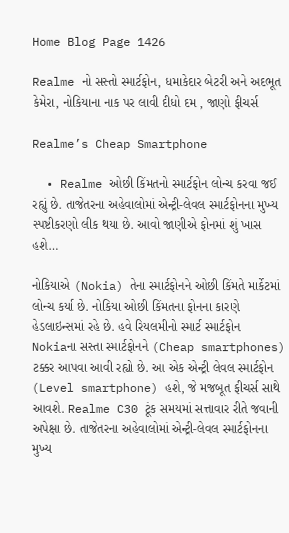Home Blog Page 1426

Realme નો સસ્તો સ્માર્ટફોન, ધમાકેદાર બેટરી અને અદભૂત કેમેરા, નોકિયાના નાક પર લાવી દીધો દમ , જાણો ફીચર્સ

Realme’s Cheap Smartphone

  • Realme ઓછી કિંમતનો સ્માર્ટફોન લોન્ચ કરવા જઈ રહ્યું છે. તાજેતરના અહેવાલોમાં એન્ટ્રી-લેવલ સ્માર્ટફોનના મુખ્ય સ્પષ્ટીકરણો લીક થયા છે. આવો જાણીએ ફોનમાં શું ખાસ હશે…

નોકિયાએ (Nokia) તેના સ્માર્ટફોનને ઓછી કિંમતે માર્કેટમાં લોન્ચ કર્યા છે. નોકિયા ઓછી કિંમતના ફોનના કારણે હેડલાઇન્સમાં રહે છે. હવે રિયલમીનો સ્માર્ટ સ્માર્ટફોન Nokiaના સસ્તા સ્માર્ટફોનને (Cheap smartphones) ટક્કર આપવા આવી રહ્યો છે. આ એક એન્ટ્રી લેવલ સ્માર્ટફોન (Level smartphone) હશે, જે મજબૂત ફીચર્સ સાથે આવશે. Realme C30 ટૂંક સમયમાં સત્તાવાર રીતે જવાની અપેક્ષા છે. તાજેતરના અહેવાલોમાં એન્ટ્રી-લેવલ સ્માર્ટફોનના મુખ્ય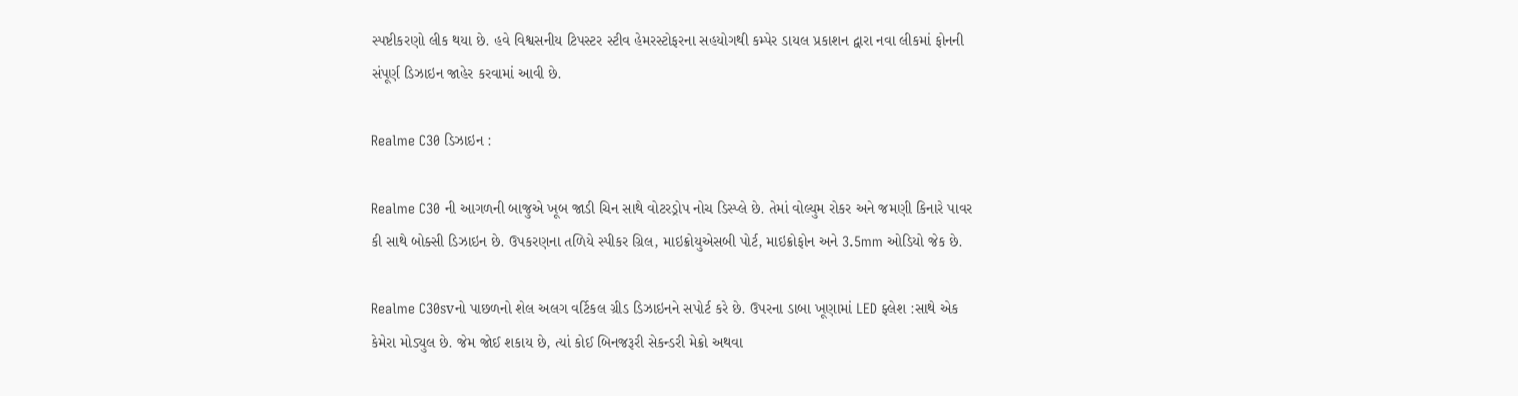સ્પષ્ટીકરણો લીક થયા છે. હવે વિશ્વસનીય ટિપસ્ટર સ્ટીવ હેમરસ્ટોફરના સહયોગથી કમ્પેર ડાયલ પ્રકાશન દ્વારા નવા લીકમાં ફોનની સંપૂર્ણ ડિઝાઇન જાહેર કરવામાં આવી છે.

Realme C30 ડિઝાઇન :

Realme C30 ની આગળની બાજુએ ખૂબ જાડી ચિન સાથે વોટરડ્રોપ નોચ ડિસ્પ્લે છે. તેમાં વોલ્યુમ રોકર અને જમણી કિનારે પાવર કી સાથે બોક્સી ડિઝાઇન છે. ઉપકરણના તળિયે સ્પીકર ગ્રિલ, માઇક્રોયુએસબી પોર્ટ, માઇક્રોફોન અને 3.5mm ઓડિયો જેક છે.

Realme C30svનો પાછળનો શેલ અલગ વર્ટિકલ ગ્રીડ ડિઝાઇનને સપોર્ટ કરે છે. ઉપરના ડાબા ખૂણામાં LED ફ્લેશ :સાથે એક કેમેરા મોડ્યુલ છે. જેમ જોઈ શકાય છે, ત્યાં કોઈ બિનજરૂરી સેકન્ડરી મેક્રો અથવા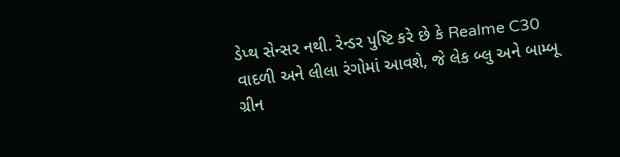ડેપ્થ સેન્સર નથી. રેન્ડર પુષ્ટિ કરે છે કે Realme C30 વાદળી અને લીલા રંગોમાં આવશે, જે લેક બ્લુ અને બામ્બૂ ગ્રીન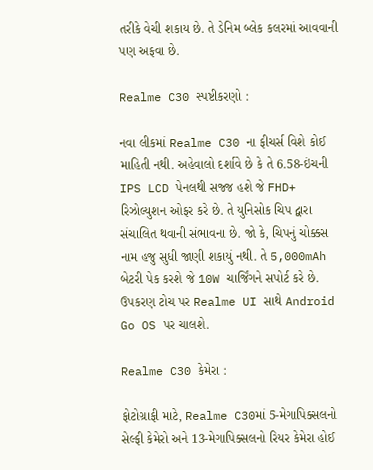તરીકે વેચી શકાય છે. તે ડેનિમ બ્લેક કલરમાં આવવાની પણ અફવા છે.

Realme C30 સ્પષ્ટીકરણો :

નવા લીકમાં Realme C30 ના ફીચર્સ વિશે કોઈ માહિતી નથી. અહેવાલો દર્શાવે છે કે તે 6.58-ઇંચની IPS LCD પેનલથી સજ્જ હશે જે FHD+ રિઝોલ્યુશન ઓફર કરે છે. તે યુનિસોક ચિપ દ્વારા સંચાલિત થવાની સંભાવના છે. જો કે, ચિપનું ચોક્કસ નામ હજુ સુધી જાણી શકાયું નથી. તે 5,000mAh બેટરી પેક કરશે જે 10W ચાર્જિંગને સપોર્ટ કરે છે. ઉપકરણ ટોચ પર Realme UI સાથે Android Go OS પર ચાલશે.

Realme C30 કેમેરા :

ફોટોગ્રાફી માટે, Realme C30માં 5-મેગાપિક્સલનો સેલ્ફી કેમેરો અને 13-મેગાપિક્સલનો રિયર કેમેરા હોઈ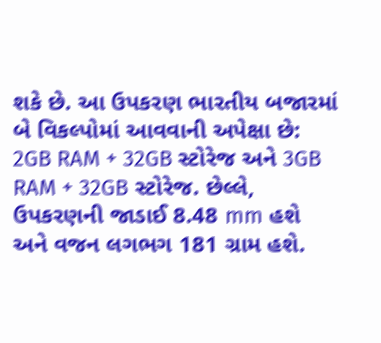શકે છે. આ ઉપકરણ ભારતીય બજારમાં બે વિકલ્પોમાં આવવાની અપેક્ષા છે: 2GB RAM + 32GB સ્ટોરેજ અને 3GB RAM + 32GB સ્ટોરેજ. છેલ્લે, ઉપકરણની જાડાઈ 8.48 mm હશે અને વજન લગભગ 181 ગ્રામ હશે.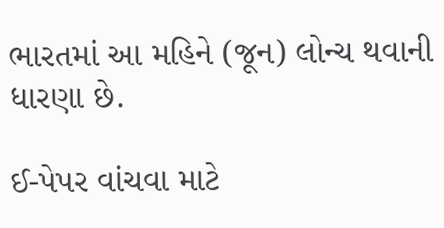ભારતમાં આ મહિને (જૂન) લોન્ચ થવાની ધારણા છે.

ઈ-પેપર વાંચવા માટે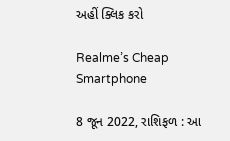અહીં ક્લિક કરો

Realme’s Cheap Smartphone

8 જૂન 2022, રાશિફળ : આ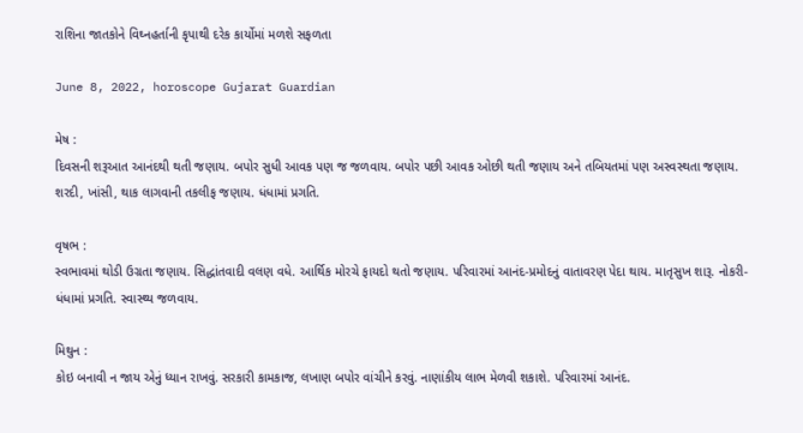રાશિના જાતકોને વિઘ્નહર્તાની કૃપાથી દરેક કાર્યોમાં મળશે સફળતા

June 8, 2022, horoscope Gujarat Guardian

મેષ :
દિવસની શરૂઆત આનંદથી થતી જણાય. બપોર સુધી આવક પણ જ જળવાય. બપોર પછી આવક ઓછી થતી જણાય અને તબિયતમાં પણ અસ્વસ્થતા જણાય. શરદી, ખાંસી, થાક લાગવાની તકલીફ જણાય. ધંધામાં પ્રગતિ.

વૃષભ :
સ્વભાવમાં થોડી ઉગ્રતા જણાય. સિદ્ધાંતવાદી વલણ વધે. આર્થિક મોરચે ફાયદો થતો જણાય. પરિવારમાં આનંદ-પ્રમોદનું વાતાવરણ પેદા થાય. માતૃસુખ શારૂ. નોકરી-ધંધામાં પ્રગતિ. સ્વાસ્થ્ય જળવાય.

મિથુન :
કોઇ બનાવી ન જાય એનું ધ્યાન રાખવું. સરકારી કામકાજ, લખાણ બપોર વાંચીને કરવું. નાણાંકીય લાભ મેળવી શકાશે. પરિવારમાં આનંદ.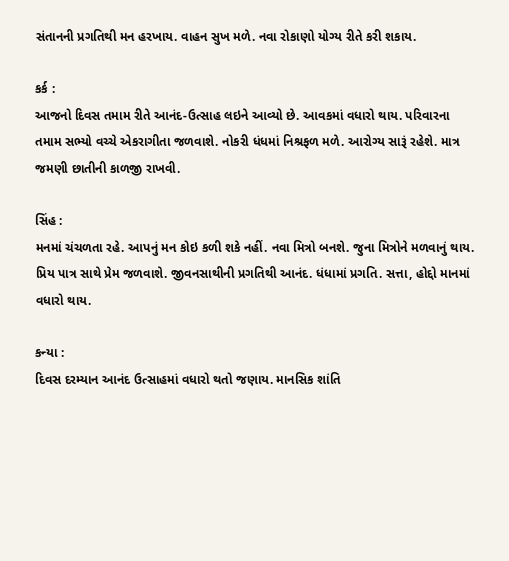સંતાનની પ્રગતિથી મન હરખાય. વાહન સુખ મળે. નવા રોકાણો યોગ્ય રીતે કરી શકાય.

કર્ક :
આજનો દિવસ તમામ રીતે આનંદ-ઉત્સાહ લઇને આવ્યો છે. આવકમાં વધારો થાય. પરિવારના તમામ સભ્યો વચ્ચે એકરાગીતા જળવાશે. નોકરી ધંધમાં નિશ્રફળ મળે. આરોગ્ય સારૂં રહેશે. માત્ર જમણી છાતીની કાળજી રાખવી.

સિંહ :
મનમાં ચંચળતા રહે. આપનું મન કોઇ કળી શકે નહીં. નવા મિત્રો બનશે. જુના મિત્રોને મળવાનું થાય. પ્રિય પાત્ર સાથે પ્રેમ જળવાશે. જીવનસાથીની પ્રગતિથી આનંદ. ધંધામાં પ્રગતિ. સત્તા, હોદ્દો માનમાં વધારો થાય.

કન્યા :
દિવસ દરમ્યાન આનંદ ઉત્સાહમાં વધારો થતો જણાય. માનસિક શાંતિ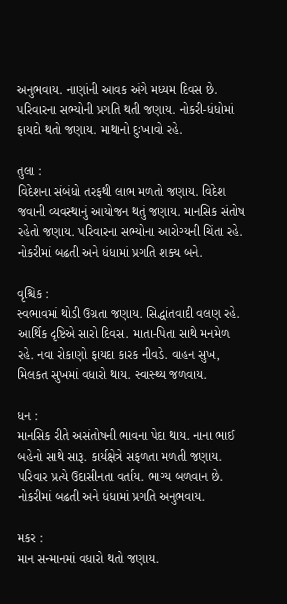અનુભવાય. નાણાંની આવક અંગે મધ્યમ દિવસ છે. પરિવારના સભ્યોની પ્રગતિ થતી જણાય. નોકરી-ધંધોમાં ફાયદો થતો જણાય. માથાનો દુઃખાવો રહે.

તુલા :
વિદેશના સંબંધો તરફથી લાભ મળતો જણાય. વિદેશ જવાની વ્યવસ્થાનું આયોજન થતું જણાય. માનસિક સંતોષ રહેતો જણાય. પરિવારના સભ્યોના આરોગ્યની ચિંતા રહે. નોકરીમાં બઢતી અને ધંધામાં પ્રગતિ શક્ય બને.

વૃશ્ચિક :
સ્વભાવમાં થોડી ઉગ્રતા જણાય. સિદ્ધાંતવાદી વલણ રહે. આર્થિક દૃષ્ટિએ સારો દિવસ. માતા-પિતા સાથે મનમેળ રહે. નવા રોકાણો ફાયદા કારક નીવડે. વાહન સુખ, મિલકત સુખમાં વધારો થાય. સ્વાસ્થ્ય જળવાય.

ધન :
માનસિક રીતે અસંતોષની ભાવના પેદા થાય. નાના ભાઈ બહેનો સાથે સારૂ. કાર્યક્ષેત્રે સફળતા મળતી જણાય. પરિવાર પ્રત્યે ઉદાસીનતા વર્તાય. ભાગ્ય બળવાન છે. નોકરીમાં બઢતી અને ધંધામાં પ્રગતિ અનુભવાય.

મકર :
માન સન્માનમાં વધારો થતો જણાય.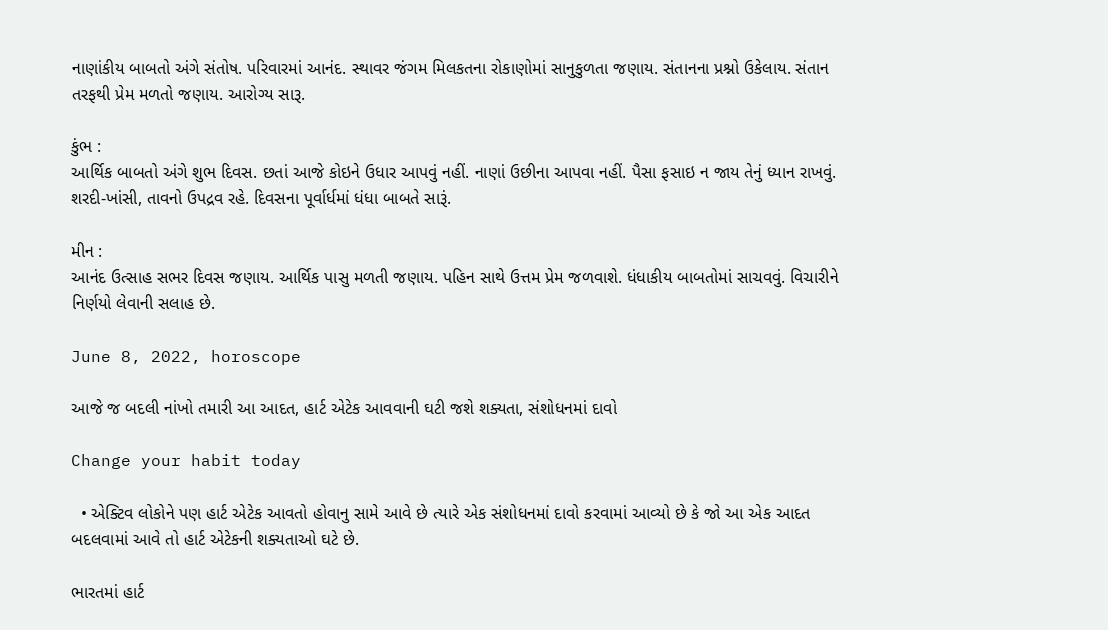નાણાંકીય બાબતો અંગે સંતોષ. પરિવારમાં આનંદ. સ્થાવર જંગમ મિલકતના રોકાણોમાં સાનુકુળતા જણાય. સંતાનના પ્રશ્નો ઉકેલાય. સંતાન તરફથી પ્રેમ મળતો જણાય. આરોગ્ય સારૂ.

કુંભ :
આર્થિક બાબતો અંગે શુભ દિવસ. છતાં આજે કોઇને ઉધાર આપવું નહીં. નાણાં ઉછીના આપવા નહીં. પૈસા ફસાઇ ન જાય તેનું ધ્યાન રાખવું. શરદી-ખાંસી, તાવનો ઉપદ્રવ રહે. દિવસના પૂર્વાર્ધમાં ધંધા બાબતે સારૂં.

મીન :
આનંદ ઉત્સાહ સભર દિવસ જણાય. આર્થિક પાસુ મળતી જણાય. પહિન સાથે ઉત્તમ પ્રેમ જળવાશે. ધંધાકીય બાબતોમાં સાચવવું. વિચારીને નિર્ણયો લેવાની સલાહ છે.

June 8, 2022, horoscope

આજે જ બદલી નાંખો તમારી આ આદત, હાર્ટ એટેક આવવાની ઘટી જશે શક્યતા, સંશોધનમાં દાવો

Change your habit today

  • એક્ટિવ લોકોને પણ હાર્ટ એટેક આવતો હોવાનુ સામે આવે છે ત્યારે એક સંશોધનમાં દાવો કરવામાં આવ્યો છે કે જો આ એક આદત બદલવામાં આવે તો હાર્ટ એટેકની શક્યતાઓ ઘટે છે.

ભારતમાં હાર્ટ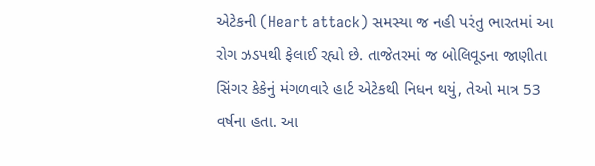એટેકની (Heart attack) સમસ્યા જ નહી પરંતુ ભારતમાં આ રોગ ઝડપથી ફેલાઈ રહ્યો છે. તાજેતરમાં જ બોલિવૂડના જાણીતા સિંગર કેકેનું મંગળવારે હાર્ટ એટેકથી નિધન થયું, તેઓ માત્ર 53 વર્ષના હતા. આ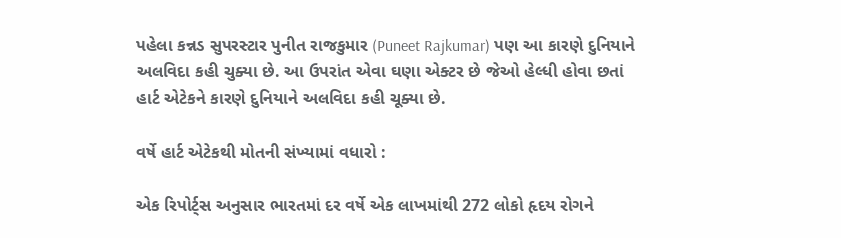પહેલા કન્નડ સુપરસ્ટાર પુનીત રાજકુમાર (Puneet Rajkumar) પણ આ કારણે દુનિયાને અલવિદા કહી ચુક્યા છે. આ ઉપરાંત એવા ઘણા એક્ટર છે જેઓ હેલ્ધી હોવા છતાં હાર્ટ એટેકને કારણે દુનિયાને અલવિદા કહી ચૂક્યા છે.

વર્ષે હાર્ટ એટેકથી મોતની સંખ્યામાં વધારો :

એક રિપોર્ટ્સ અનુસાર ભારતમાં દર વર્ષે એક લાખમાંથી 272 લોકો હૃદય રોગને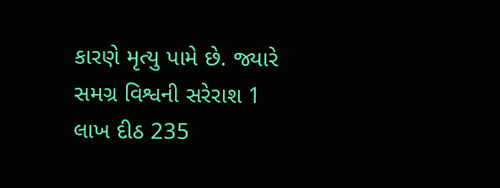કારણે મૃત્યુ પામે છે. જ્યારે સમગ્ર વિશ્વની સરેરાશ 1 લાખ દીઠ 235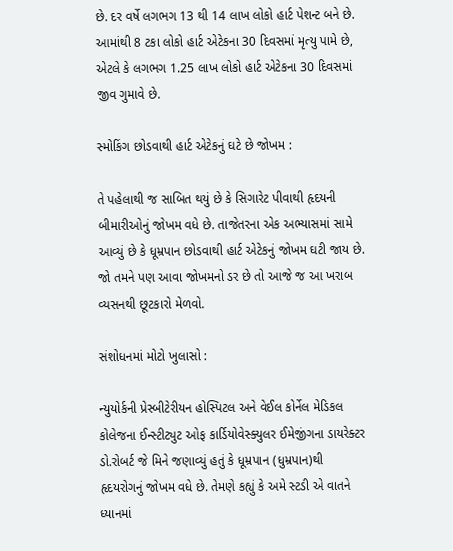છે. દર વર્ષે લગભગ 13 થી 14 લાખ લોકો હાર્ટ પેશન્ટ બને છે. આમાંથી 8 ટકા લોકો હાર્ટ એટેકના 30 દિવસમાં મૃત્યુ પામે છે, એટલે કે લગભગ 1.25 લાખ લોકો હાર્ટ એટેકના 30 દિવસમાં જીવ ગુમાવે છે.

સ્મોકિંગ છોડવાથી હાર્ટ એટેકનું ઘટે છે જોખમ :

તે પહેલાથી જ સાબિત થયું છે કે સિગારેટ પીવાથી હૃદયની બીમારીઓનું જોખમ વધે છે. તાજેતરના એક અભ્યાસમાં સામે આવ્યું છે કે ધૂમ્રપાન છોડવાથી હાર્ટ એટેકનું જોખમ ઘટી જાય છે. જો તમને પણ આવા જોખમનો ડર છે તો આજે જ આ ખરાબ વ્યસનથી છૂટકારો મેળવો.

સંશોધનમાં મોટો ખુલાસો :

ન્યુયોર્કની પ્રેસ્બીટેરીયન હોસ્પિટલ અને વેઈલ કોર્નેલ મેડિકલ કોલેજના ઈન્સ્ટીટ્યુટ ઓફ કાર્ડિયોવેસ્ક્યુલર ઈમેજીંગના ડાયરેક્ટર ડો.રોબર્ટ જે મિને જણાવ્યું હતું કે ધૂમ્રપાન (ધુમ્રપાન)થી હૃદયરોગનું જોખમ વધે છે. તેમણે કહ્યું કે અમે સ્ટડી એ વાતને ધ્યાનમાં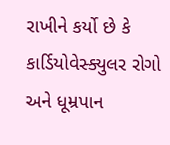રાખીને કર્યો છે કે કાર્ડિયોવેસ્ક્યુલર રોગો અને ધૂમ્રપાન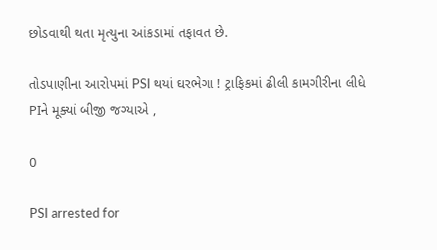છોડવાથી થતા મૃત્યુના આંકડામાં તફાવત છે.

તોડપાણીના આરોપમાં PSI થયાં ઘરભેગા ! ટ્રાફિકમાં ઢીલી કામગીરીના લીધે PIને મૂક્યાં બીજી જગ્યાએ ,

0

PSI arrested for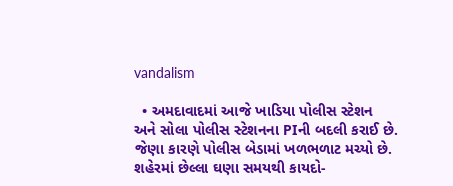vandalism

  • અમદાવાદમાં આજે ખાડિયા પોલીસ સ્ટેશન અને સોલા પોલીસ સ્ટેશનના PIની બદલી કરાઈ છે. જેણા કારણે પોલીસ બેડામાં ખળભળાટ મચ્યો છે.
શહેરમાં છેલ્લા ઘણા સમયથી કાયદો-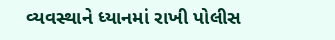વ્યવસ્થાને ધ્યાનમાં રાખી પોલીસ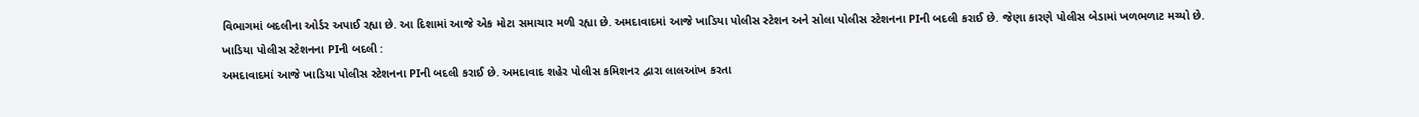વિભાગમાં બદલીના ઓર્ડર અપાઈ રહ્યા છે. આ દિશામાં આજે એક મોટા સમાચાર મળી રહ્યા છે. અમદાવાદમાં આજે ખાડિયા પોલીસ સ્ટેશન અને સોલા પોલીસ સ્ટેશનના PIની બદલી કરાઈ છે. જેણા કારણે પોલીસ બેડામાં ખળભળાટ મચ્યો છે.
ખાડિયા પોલીસ સ્ટેશનના PIની બદલી :
અમદાવાદમાં આજે ખાડિયા પોલીસ સ્ટેશનના PIની બદલી કરાઈ છે. અમદાવાદ શહેર પોલીસ કમિશનર દ્વારા લાલઆંખ કરતા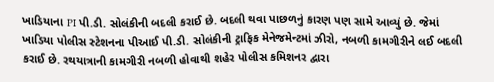ખાડિયાના PI પી.ડી. સોલંકીની બદલી કરાઈ છે. બદલી થવા પાછળનું કારણ પણ સામે આવ્યું છે. જેમાં ખાડિયા પોલીસ સ્ટેશનના પીઆઈ પી.ડી. સોલંકીની ટ્રાફિક મેનેજમેન્ટમાં ઝીરો, નબળી કામગીરીને લઈ બદલી કરાઈ છે. રથયાત્રાની કામગીરી નબળી હોવાથી શહેર પોલીસ કમિશનર દ્વારા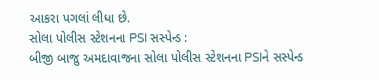આકરા પગલાં લીધા છે.
સોલા પોલીસ સ્ટેશનના PSI સસ્પેન્ડ :
બીજી બાજુ અમદાવાજના સોલા પોલીસ સ્ટેશનના PSIને સસ્પેન્ડ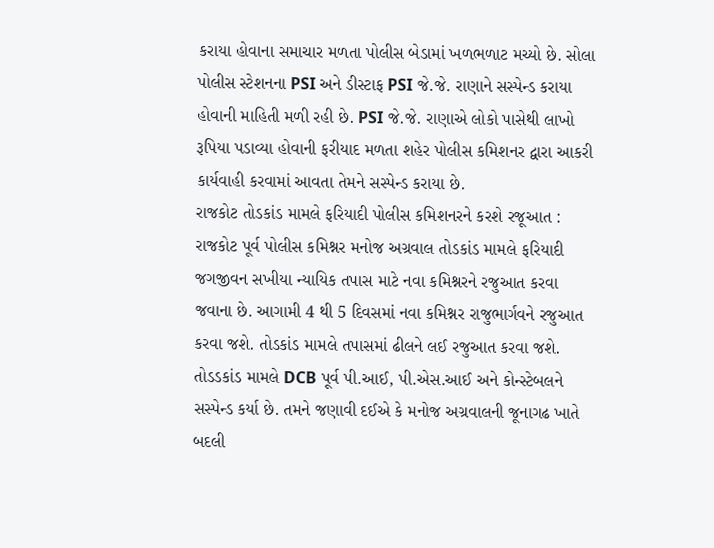કરાયા હોવાના સમાચાર મળતા પોલીસ બેડામાં ખળભળાટ મચ્યો છે. સોલા પોલીસ સ્ટેશનના PSI અને ડીસ્ટાફ PSI જે.જે. રાણાને સસ્પેન્ડ કરાયા હોવાની માહિતી મળી રહી છે. PSI જે.જે. રાણાએ લોકો પાસેથી લાખો રૂપિયા પડાવ્યા હોવાની ફરીયાદ મળતા શહેર પોલીસ કમિશનર દ્વારા આકરી કાર્યવાહી કરવામાં આવતા તેમને સસ્પેન્ડ કરાયા છે.
રાજકોટ તોડકાંડ મામલે ફરિયાદી પોલીસ કમિશનરને કરશે રજૂઆત :
રાજકોટ પૂર્વ પોલીસ કમિશ્નર મનોજ અગ્રવાલ તોડકાંડ મામલે ફરિયાદી જગજીવન સખીયા ન્યાયિક તપાસ માટે નવા કમિશ્નરને રજુઆત કરવા જવાના છે. આગામી 4 થી 5 દિવસમાં નવા કમિશ્નર રાજુભાર્ગવને રજુઆત કરવા જશે. તોડકાંડ મામલે તપાસમાં ઢીલને લઈ રજુઆત કરવા જશે. તોડડકાંડ મામલે DCB પૂર્વ પી.આઈ, પી.એસ.આઈ અને કોન્સ્ટેબલને સસ્પેન્ડ કર્યા છે. તમને જણાવી દઈએ કે મનોજ અગ્રવાલની જૂનાગઢ ખાતે બદલી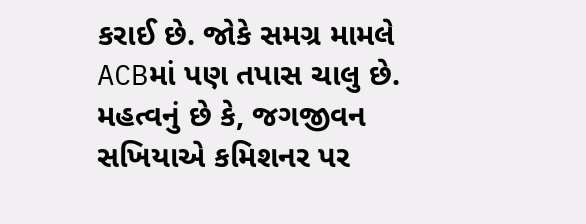કરાઈ છે. જોકે સમગ્ર મામલે ACBમાં પણ તપાસ ચાલુ છે.
મહત્વનું છે કે, જગજીવન સખિયાએ કમિશનર પર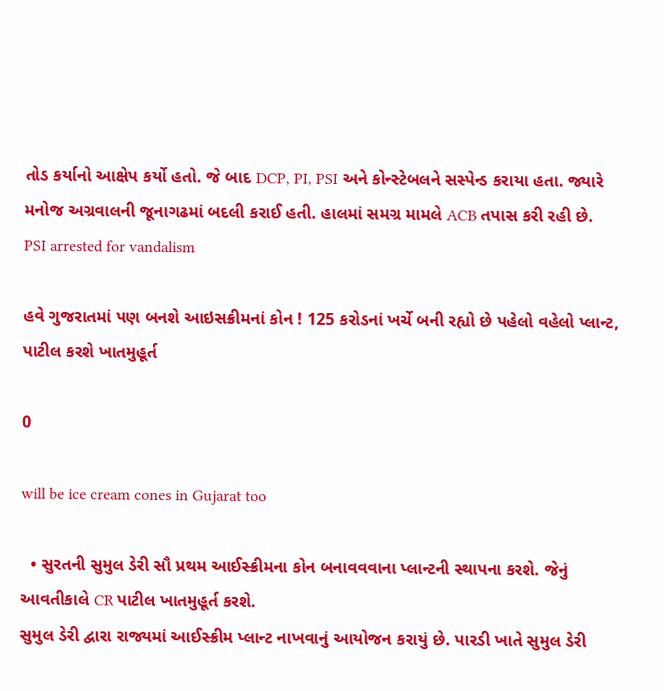તોડ કર્યાનો આક્ષેપ કર્યો હતો. જે બાદ DCP, PI, PSI અને કોન્સ્ટેબલને સસ્પેન્ડ કરાયા હતા. જ્યારે મનોજ અગ્રવાલની જૂનાગઢમાં બદલી કરાઈ હતી. હાલમાં સમગ્ર મામલે ACB તપાસ કરી રહી છે.
PSI arrested for vandalism

હવે ગુજરાતમાં પણ બનશે આઇસક્રીમનાં કોન ! 125 કરોડનાં ખર્ચે બની રહ્યો છે પહેલો વહેલો પ્લાન્ટ, પાટીલ કરશે ખાતમુહૂર્ત

0

will be ice cream cones in Gujarat too

  • સુરતની સુમુલ ડેરી સૌ પ્રથમ આઈસ્ક્રીમના કોન બનાવવવાના પ્લાન્ટની સ્થાપના કરશે. જેનું આવતીકાલે CR પાટીલ ખાતમુહૂર્ત કરશે.
સુમુલ ડેરી દ્વારા રાજ્યમાં આઈસ્ક્રીમ પ્લાન્ટ નાખવાનું આયોજન કરાયું છે. પારડી ખાતે સુમુલ ડેરી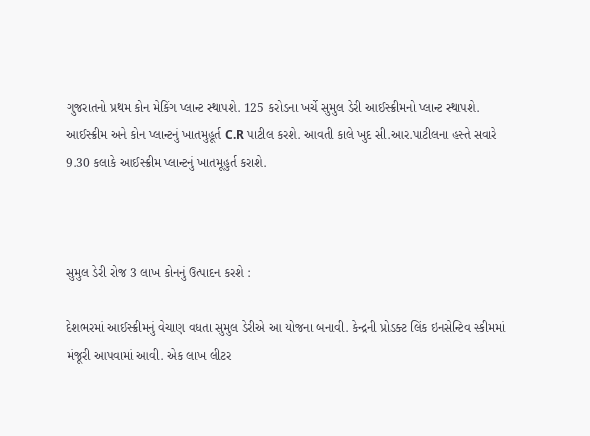ગુજરાતનો પ્રથમ કોન મેકિંગ પ્લાન્ટ સ્થાપશે. 125 કરોડના ખર્ચે સુમુલ ડેરી આઈસ્ક્રીમનો પ્લાન્ટ સ્થાપશે. આઈસ્ક્રીમ અને કોન પ્લાન્ટનું ખાતમુહૂર્ત C.R પાટીલ કરશે. આવતી કાલે ખુદ સી.આર.પાટીલના હસ્તે સવારે 9.30 કલાકે આઈસ્ક્રીમ પ્લાન્ટનું ખાતમૂહુર્ત કરાશે.



સુમુલ ડેરી રોજ 3 લાખ કોનનું ઉત્પાદન કરશે :

દેશભરમાં આઈસ્ક્રીમનું વેચાણ વધતા સુમુલ ડેરીએ આ યોજના બનાવી. કેન્દ્રની પ્રોડક્ટ લિંક ઇનસેન્ટિવ સ્કીમમાં મંજૂરી આપવામાં આવી. એક લાખ લીટર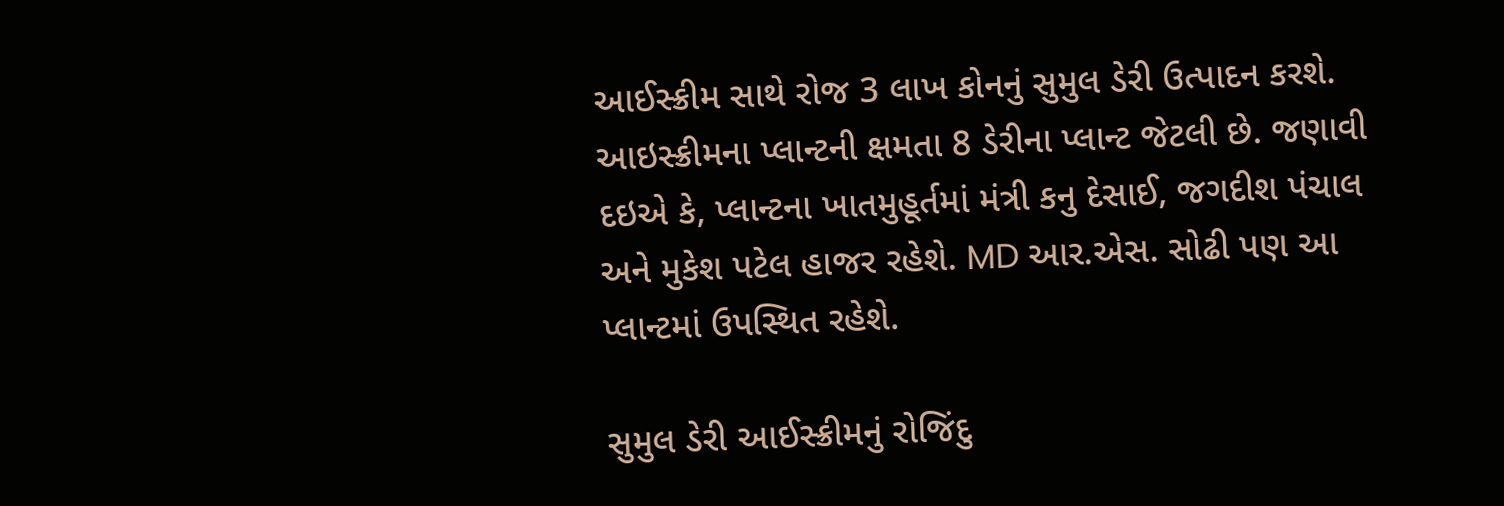આઈસ્ક્રીમ સાથે રોજ 3 લાખ કોનનું સુમુલ ડેરી ઉત્પાદન કરશે. આઇસ્ક્રીમના પ્લાન્ટની ક્ષમતા 8 ડેરીના પ્લાન્ટ જેટલી છે. જણાવી દઇએ કે, પ્લાન્ટના ખાતમુહૂર્તમાં મંત્રી કનુ દેસાઈ, જગદીશ પંચાલ અને મુકેશ પટેલ હાજર રહેશે. MD આર.એસ. સોઢી પણ આ પ્લાન્ટમાં ઉપસ્થિત રહેશે.

સુમુલ ડેરી આઈસ્ક્રીમનું રોજિંદુ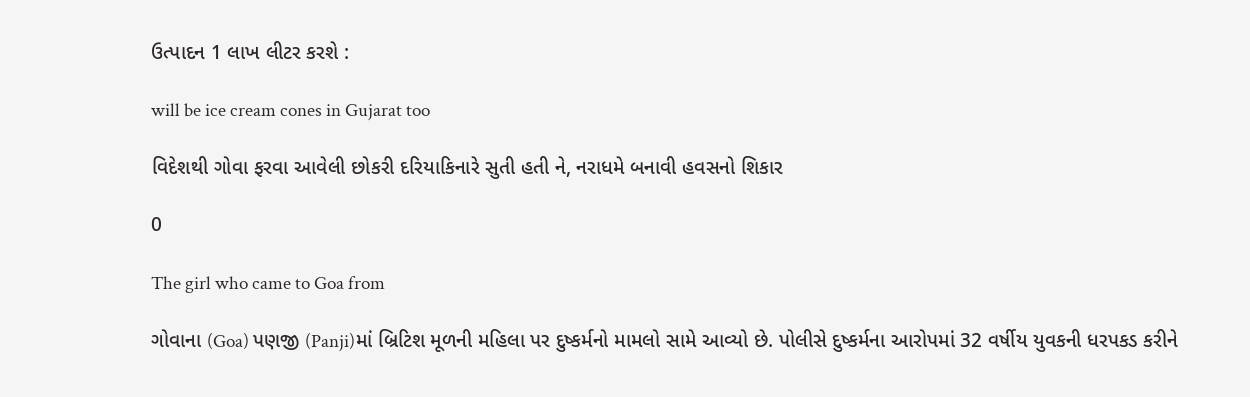ઉત્પાદન 1 લાખ લીટર કરશે :

will be ice cream cones in Gujarat too

વિદેશથી ગોવા ફરવા આવેલી છોકરી દરિયાકિનારે સુતી હતી ને, નરાધમે બનાવી હવસનો શિકાર

0

The girl who came to Goa from

ગોવાના (Goa) પણજી (Panji)માં બ્રિટિશ મૂળની મહિલા પર દુષ્કર્મનો મામલો સામે આવ્યો છે. પોલીસે દુષ્કર્મના આરોપમાં 32 વર્ષીય યુવકની ધરપકડ કરીને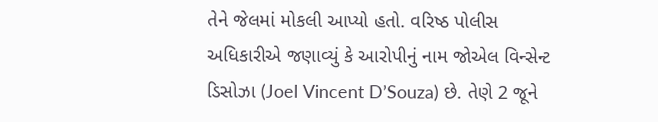તેને જેલમાં મોકલી આપ્યો હતો. વરિષ્ઠ પોલીસ અધિકારીએ જણાવ્યું કે આરોપીનું નામ જોએલ વિન્સેન્ટ ડિસોઝા (Joel Vincent D’Souza) છે. તેણે 2 જૂને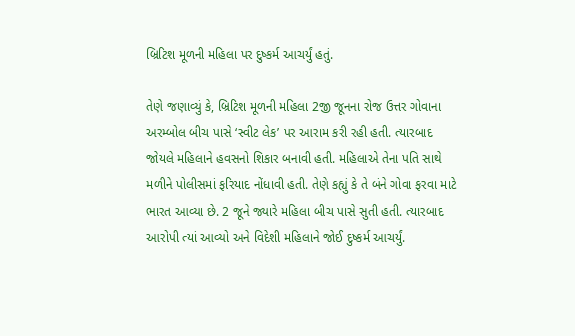બ્રિટિશ મૂળની મહિલા પર દુષ્કર્મ આચર્યું હતું.

તેણે જણાવ્યું કે, બ્રિટિશ મૂળની મહિલા 2જી જૂનના રોજ ઉત્તર ગોવાના અરમ્બોલ બીચ પાસે ‘સ્વીટ લેક’ પર આરામ કરી રહી હતી. ત્યારબાદ જોયલે મહિલાને હવસનો શિકાર બનાવી હતી. મહિલાએ તેના પતિ સાથે મળીને પોલીસમાં ફરિયાદ નોંધાવી હતી. તેણે કહ્યું કે તે બંને ગોવા ફરવા માટે ભારત આવ્યા છે. 2 જૂને જ્યારે મહિલા બીચ પાસે સુતી હતી. ત્યારબાદ આરોપી ત્યાં આવ્યો અને વિદેશી મહિલાને જોઈ દુષ્કર્મ આચર્યું.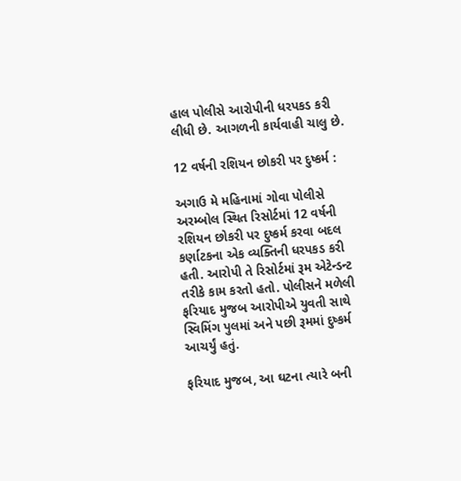હાલ પોલીસે આરોપીની ધરપકડ કરી લીધી છે. આગળની કાર્યવાહી ચાલુ છે.

12 વર્ષની રશિયન છોકરી પર દુષ્કર્મ :

અગાઉ મે મહિનામાં ગોવા પોલીસે અરમ્બોલ સ્થિત રિસોર્ટમાં 12 વર્ષની રશિયન છોકરી પર દુષ્કર્મ કરવા બદલ કર્ણાટકના એક વ્યક્તિની ધરપકડ કરી હતી. આરોપી તે રિસોર્ટમાં રૂમ એટેન્ડન્ટ તરીકે કામ કરતો હતો. પોલીસને મળેલી ફરિયાદ મુજબ આરોપીએ યુવતી સાથે સ્વિમિંગ પુલમાં અને પછી રૂમમાં દુષ્કર્મ આચર્યું હતું.

ફરિયાદ મુજબ, આ ઘટના ત્યારે બની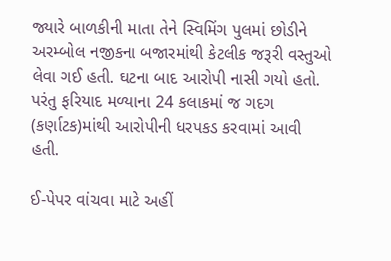જ્યારે બાળકીની માતા તેને સ્વિમિંગ પુલમાં છોડીને અરમ્બોલ નજીકના બજારમાંથી કેટલીક જરૂરી વસ્તુઓ લેવા ગઈ હતી. ઘટના બાદ આરોપી નાસી ગયો હતો. પરંતુ ફરિયાદ મળ્યાના 24 કલાકમાં જ ગદગ (કર્ણાટક)માંથી આરોપીની ધરપકડ કરવામાં આવી હતી.

ઈ-પેપર વાંચવા માટે અહીં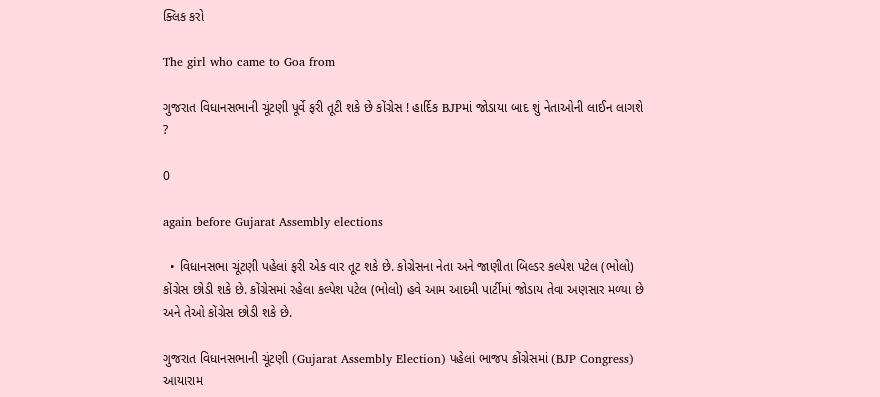ક્લિક કરો

The girl who came to Goa from

ગુજરાત વિધાનસભાની ચૂંટણી પૂર્વે ફરી તૂટી શકે છે કોંગ્રેસ ! હાર્દિક BJPમાં જોડાયા બાદ શું નેતાઓની લાઈન લાગશે ?

0

again before Gujarat Assembly elections

  • વિધાનસભા ચૂંટણી પહેલાં ફરી એક વાર તૂટ શકે છે. કોગ્રેસના નેતા અને જાણીતા બિલ્ડર કલ્પેશ પટેલ (ભોલો) કોંગ્રેસ છોડી શકે છે. કોંગ્રેસમાં રહેલા કલ્પેશ પટેલ (ભોલો) હવે આમ આદમી પાર્ટીમાં જોડાય તેવા અણસાર મળ્યા છે અને તેઓ કોંગ્રેસ છોડી શકે છે.

ગુજરાત વિધાનસભાની ચૂંટણી (Gujarat Assembly Election) પહેલાં ભાજપ કોંગ્રેસમાં (BJP Congress) આયારામ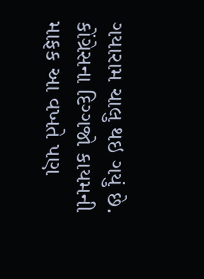ગયારામ ચાલુ થઇ ગયું છે. કોંગ્રેસના દિગ્ગજો કાયમની માફક આ વખતે પણ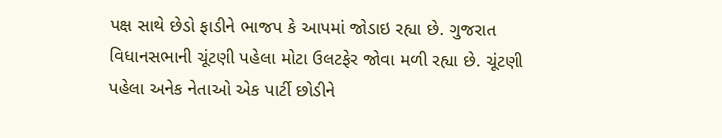પક્ષ સાથે છેડો ફાડીને ભાજપ કે આપમાં જોડાઇ રહ્યા છે. ગુજરાત વિધાનસભાની ચૂંટણી પહેલા મોટા ઉલટફેર જોવા મળી રહ્યા છે. ચૂંટણી પહેલા અનેક નેતાઓ એક પાર્ટી છોડીને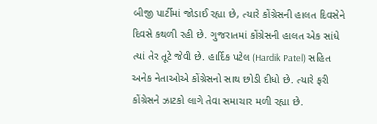બીજી પાર્ટીમાં જોડાઈ રહ્યા છે, ત્યારે કોંગ્રેસની હાલત દિવસેને દિવસે કથળી રહી છે. ગુજરાતમાં કોંગ્રેસની હાલત એક સાંધે ત્યાં તેર તૂટે જેવી છે. હાર્દિક પટેલ (Hardik Patel) સહિત અનેક નેતાઓએ કોંગ્રેસનો સાથ છોડી દીધો છે. ત્યારે ફરી કોંગ્રેસને ઝાટકો લાગે તેવા સમાચાર મળી રહ્યા છે.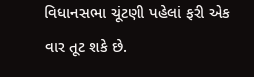વિધાનસભા ચૂંટણી પહેલાં ફરી એક વાર તૂટ શકે છે.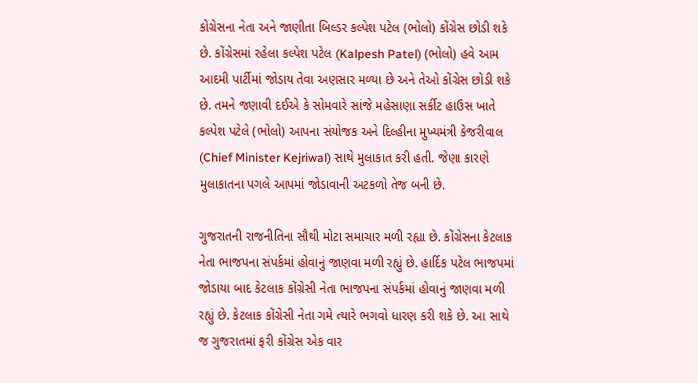કોગ્રેસના નેતા અને જાણીતા બિલ્ડર કલ્પેશ પટેલ (ભોલો) કોંગ્રેસ છોડી શકે છે. કોંગ્રેસમાં રહેલા કલ્પેશ પટેલ (Kalpesh Patel) (ભોલો) હવે આમ આદમી પાર્ટીમાં જોડાય તેવા અણસાર મળ્યા છે અને તેઓ કોંગ્રેસ છોડી શકે છે. તમને જણાવી દઈએ કે સોમવારે સાંજે મહેસાણા સર્કીટ હાઉસ ખાતે કલ્પેશ પટેલે (ભોલો) આપના સંયોજક અને દિલ્હીના મુખ્યમંત્રી કેજરીવાલ (Chief Minister Kejriwal) સાથે મુલાકાત કરી હતી. જેણા કારણે મુલાકાતના પગલે આપમાં જોડાવાની અટકળો તેજ બની છે.

ગુજરાતની રાજનીતિના સૌથી મોટા સમાચાર મળી રહ્યા છે. કોંગ્રેસના કેટલાક નેતા ભાજપના સંપર્કમાં હોવાનું જાણવા મળી રહ્યું છે. હાર્દિક પટેલ ભાજપમાં જોડાયા બાદ કેટલાક કોંગ્રેસી નેતા ભાજપના સંપર્કમાં હોવાનું જાણવા મળી રહ્યું છે. કેટલાક કોંગ્રેસી નેતા ગમે ત્યારે ભગવો ધારણ કરી શકે છે. આ સાથે જ ગુજરાતમાં ફરી કોંગ્રેસ એક વાર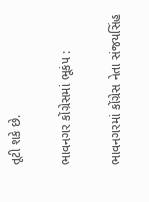તૂટી શકે છે.

ભાવનગર કોંગ્રેસમાં ભૂકંપ :

ભાવનગરમાં કોંગ્રેસ નેતા સંજયસિંહ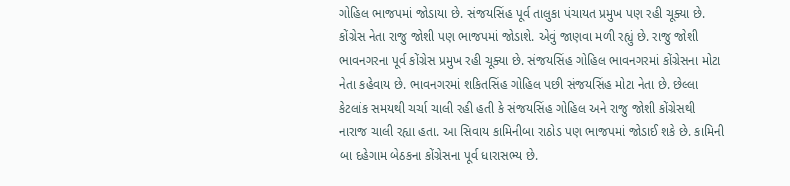ગોહિલ ભાજપમાં જોડાયા છે. સંજયસિંહ પૂર્વ તાલુકા પંચાયત પ્રમુખ પણ રહી ચૂક્યા છે. કોંગ્રેસ નેતા રાજુ જોશી પણ ભાજપમાં જોડાશે. એવું જાણવા મળી રહ્યું છે. રાજુ જોશી ભાવનગરના પૂર્વ કોંગ્રેસ પ્રમુખ રહી ચૂક્યા છે. સંજયસિંહ ગોહિલ ભાવનગરમાં કોંગ્રેસના મોટા નેતા કહેવાય છે. ભાવનગરમાં શકિતસિંહ ગોહિલ પછી સંજયસિંહ મોટા નેતા છે. છેલ્લા કેટલાંક સમયથી ચર્ચા ચાલી રહી હતી કે સંજયસિંહ ગોહિલ અને રાજુ જોશી કોંગ્રેસથી નારાજ ચાલી રહ્યા હતા. આ સિવાય કામિનીબા રાઠોડ પણ ભાજપમાં જોડાઈ શકે છે. કામિની બા દહેગામ બેઠકના કોંગ્રેસના પૂર્વ ધારાસભ્ય છે.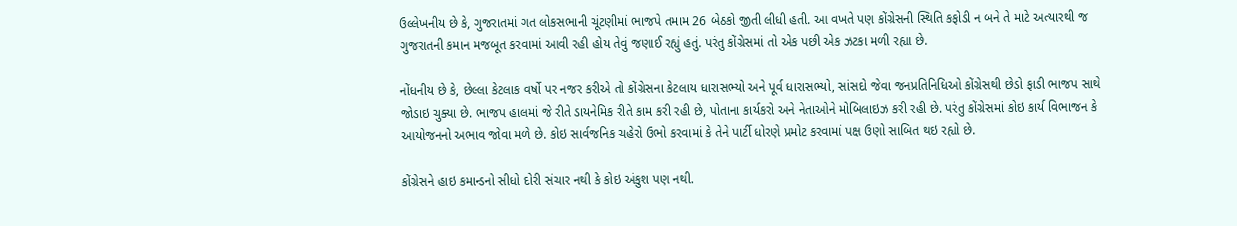ઉલ્લેખનીય છે કે, ગુજરાતમાં ગત લોકસભાની ચૂંટણીમાં ભાજપે તમામ 26 બેઠકો જીતી લીધી હતી. આ વખતે પણ કોંગ્રેસની સ્થિતિ કફોડી ન બને તે માટે અત્યારથી જ ગુજરાતની કમાન મજબૂત કરવામાં આવી રહી હોય તેવું જણાઈ રહ્યું હતું. પરંતુ કોંગ્રેસમાં તો એક પછી એક ઝટકા મળી રહ્યા છે.

નોંધનીય છે કે, છેલ્લા કેટલાક વર્ષો પર નજર કરીએ તો કોંગ્રેસના કેટલાય ધારાસભ્યો અને પૂર્વ ધારાસભ્યો, સાંસદો જેવા જનપ્રતિનિધિઓ કોંગ્રેસથી છેડો ફાડી ભાજપ સાથે જોડાઇ ચુક્યા છે. ભાજપ હાલમાં જે રીતે ડાયનેમિક રીતે કામ કરી રહી છે, પોતાના કાર્યકરો અને નેતાઓને મોબિલાઇઝ કરી રહી છે. પરંતુ કોંગ્રેસમાં કોઇ કાર્ય વિભાજન કે આયોજનનો અભાવ જોવા મળે છે. કોઇ સાર્વજનિક ચહેરો ઉભો કરવામાં કે તેને પાર્ટી ધોરણે પ્રમોટ કરવામાં પક્ષ ઉણો સાબિત થઇ રહ્યો છે.

કોંગ્રેસને હાઇ કમાન્ડનો સીધો દોરી સંચાર નથી કે કોઇ અંકુશ પણ નથી.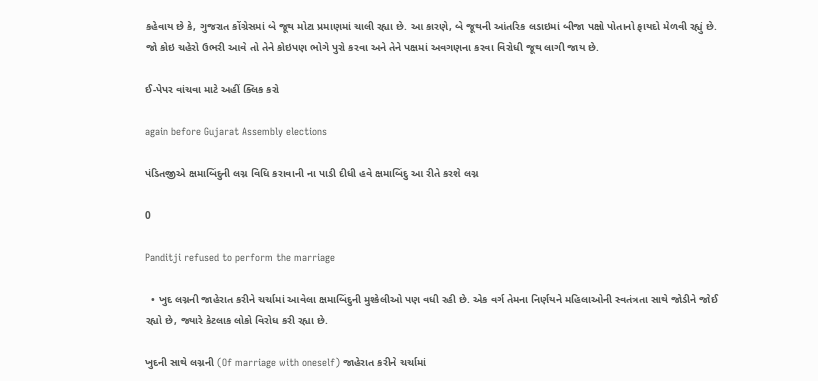કહેવાય છે કે, ગુજરાત કોંગ્રેસમાં બે જૂથ મોટા પ્રમાણમાં ચાલી રહ્યા છે. આ કારણે, બે જૂથની આંતરિક લડાઇમાં બીજા પક્ષો પોતાનો ફાયદો મેળવી રહ્યું છે. જો કોઇ ચહેરો ઉભરી આવે તો તેને કોઇપણ ભોગે પુરો કરવા અને તેને પક્ષમાં અવગણના કરવા વિરોધી જૂથ લાગી જાય છે.

ઈ-પેપર વાંચવા માટે અહીં ક્લિક કરો

again before Gujarat Assembly elections

પંડિતજીએ ક્ષમાબિંદુની લગ્ન વિધિ કરાવાની ના પાડી દીધી હવે ક્ષમાબિંદુ આ રીતે કરશે લગ્ન

0

Panditji refused to perform the marriage

  • ખુદ લગ્નની જાહેરાત કરીને ચર્ચામાં આવેલા ક્ષમાબિંદુની મુશ્કેલીઓ પણ વધી રહી છે. એક વર્ગ તેમના નિર્ણયને મહિલાઓની સ્વતંત્રતા સાથે જોડીને જોઈ રહ્યો છે, જ્યારે કેટલાક લોકો વિરોધ કરી રહ્યા છે.

ખુદની સાથે લગ્નની (Of marriage with oneself) જાહેરાત કરીને ચર્ચામાં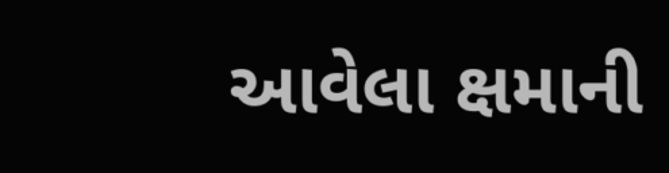આવેલા ક્ષમાની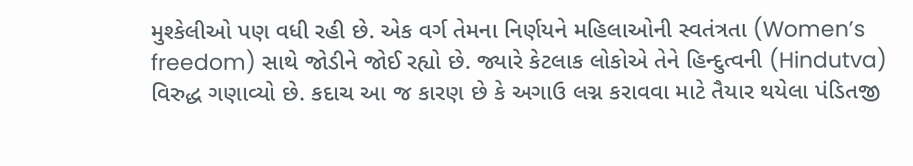મુશ્કેલીઓ પણ વધી રહી છે. એક વર્ગ તેમના નિર્ણયને મહિલાઓની સ્વતંત્રતા (Women’s freedom) સાથે જોડીને જોઈ રહ્યો છે. જ્યારે કેટલાક લોકોએ તેને હિન્દુત્વની (Hindutva) વિરુદ્ધ ગણાવ્યો છે. કદાચ આ જ કારણ છે કે અગાઉ લગ્ન કરાવવા માટે તૈયાર થયેલા પંડિતજી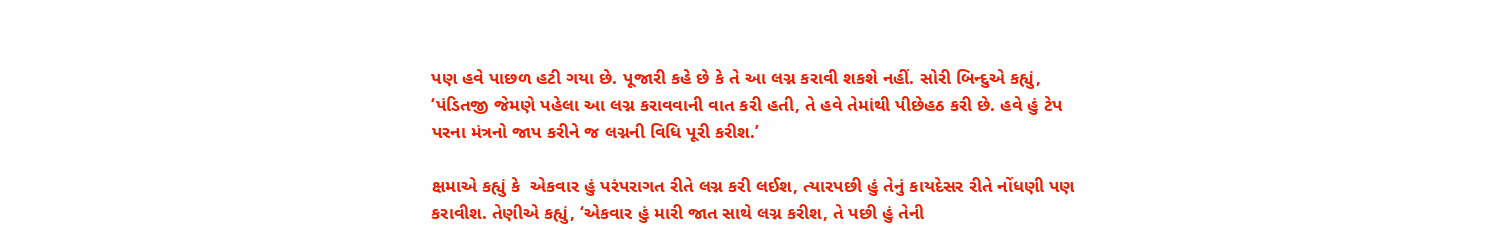પણ હવે પાછળ હટી ગયા છે. પૂજારી કહે છે કે તે આ લગ્ન કરાવી શકશે નહીં. સોરી બિન્દુએ કહ્યું, ‘પંડિતજી જેમણે પહેલા આ લગ્ન કરાવવાની વાત કરી હતી, તે હવે તેમાંથી પીછેહઠ કરી છે. હવે હું ટેપ પરના મંત્રનો જાપ કરીને જ લગ્નની વિધિ પૂરી કરીશ.’

ક્ષમાએ કહ્યું કે  એકવાર હું પરંપરાગત રીતે લગ્ન કરી લઈશ, ત્યારપછી હું તેનું કાયદેસર રીતે નોંધણી પણ કરાવીશ. તેણીએ કહ્યું, ‘એકવાર હું મારી જાત સાથે લગ્ન કરીશ, તે પછી હું તેની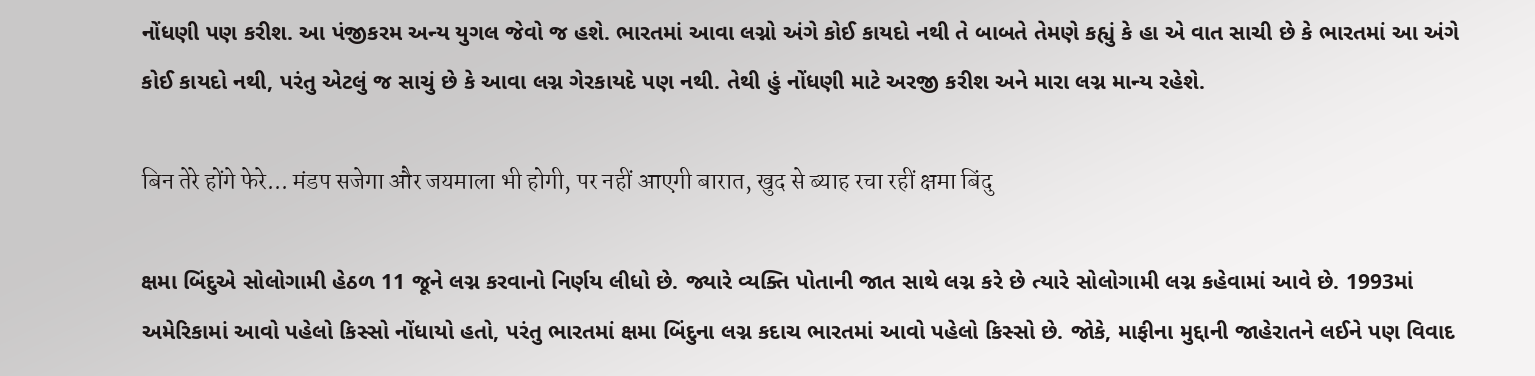નોંધણી પણ કરીશ. આ પંજીકરમ અન્ય યુગલ જેવો જ હશે. ભારતમાં આવા લગ્નો અંગે કોઈ કાયદો નથી તે બાબતે તેમણે કહ્યું કે હા એ વાત સાચી છે કે ભારતમાં આ અંગે કોઈ કાયદો નથી, પરંતુ એટલું જ સાચું છે કે આવા લગ્ન ગેરકાયદે પણ નથી. તેથી હું નોંધણી માટે અરજી કરીશ અને મારા લગ્ન માન્ય રહેશે.

बिन तेरे होंगे फेरे... मंडप सजेगा और जयमाला भी होगी, पर नहीं आएगी बारात, खुद से ब्याह रचा रहीं क्षमा बिंदु

ક્ષમા બિંદુએ સોલોગામી હેઠળ 11 જૂને લગ્ન કરવાનો નિર્ણય લીધો છે. જ્યારે વ્યક્તિ પોતાની જાત સાથે લગ્ન કરે છે ત્યારે સોલોગામી લગ્ન કહેવામાં આવે છે. 1993માં અમેરિકામાં આવો પહેલો કિસ્સો નોંધાયો હતો, પરંતુ ભારતમાં ક્ષમા બિંદુના લગ્ન કદાચ ભારતમાં આવો પહેલો કિસ્સો છે. જોકે, માફીના મુદ્દાની જાહેરાતને લઈને પણ વિવાદ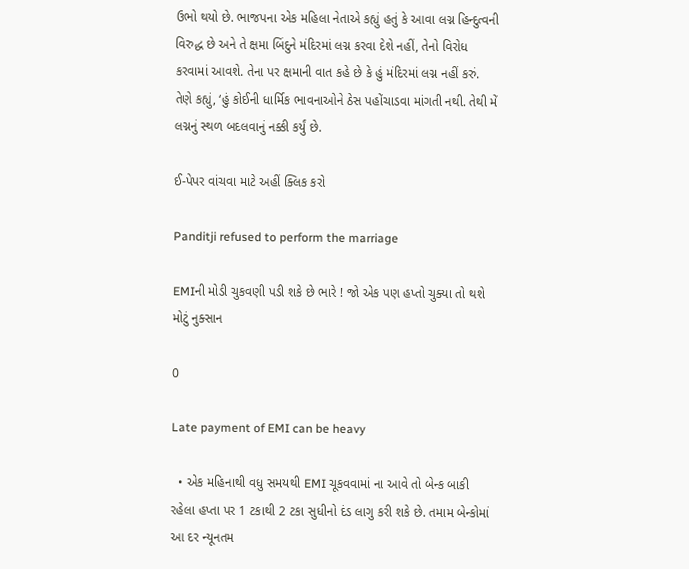ઉભો થયો છે. ભાજપના એક મહિલા નેતાએ કહ્યું હતું કે આવા લગ્ન હિન્દુત્વની વિરુદ્ધ છે અને તે ક્ષમા બિંદુને મંદિરમાં લગ્ન કરવા દેશે નહીં, તેનો વિરોધ કરવામાં આવશે. તેના પર ક્ષમાની વાત કહે છે કે હું મંદિરમાં લગ્ન નહીં કરું. તેણે કહ્યું, ‘હું કોઈની ધાર્મિક ભાવનાઓને ઠેસ પહોંચાડવા માંગતી નથી. તેથી મેં લગ્નનું સ્થળ બદલવાનું નક્કી કર્યું છે.

ઈ-પેપર વાંચવા માટે અહીં ક્લિક કરો

Panditji refused to perform the marriage

EMIની મોડી ચુકવણી પડી શકે છે ભારે ! જો એક પણ હપ્તો ચુક્યા તો થશે મોટું નુક્સાન

0

Late payment of EMI can be heavy

  • એક મહિનાથી વધુ સમયથી EMI ચૂકવવામાં ના આવે તો બેન્ક બાકી રહેલા હપ્તા પર 1 ટકાથી 2 ટકા સુધીનો દંડ લાગુ કરી શકે છે. તમામ બેન્કોમાં આ દર ન્યૂનતમ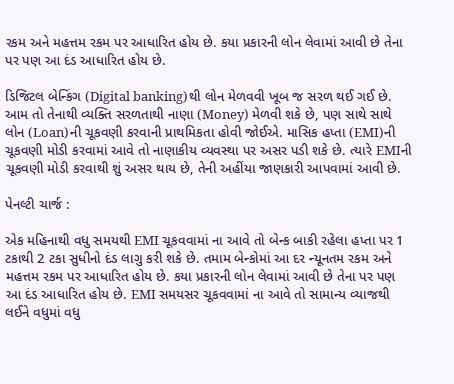રકમ અને મહત્તમ રકમ પર આધારિત હોય છે. કયા પ્રકારની લોન લેવામાં આવી છે તેના પર પણ આ દંડ આધારિત હોય છે.

ડિજિટલ બેન્કિંગ (Digital banking)થી લોન મેળવવી ખૂબ જ સરળ થઈ ગઈ છે. આમ તો તેનાથી વ્યક્તિ સરળતાથી નાણા (Money) મેળવી શકે છે, પણ સાથે સાથે લોન (Loan)ની ચૂકવણી કરવાની પ્રાથમિકતા હોવી જોઈએ. માસિક હપ્તા (EMI)ની ચૂકવણી મોડી કરવામાં આવે તો નાણાકીય વ્યવસ્થા પર અસર પડી શકે છે. ત્યારે EMIની ચૂકવણી મોડી કરવાથી શું અસર થાય છે, તેની અહીંયા જાણકારી આપવામાં આવી છે.

પેનલ્ટી ચાર્જ :

એક મહિનાથી વધુ સમયથી EMI ચૂકવવામાં ના આવે તો બેન્ક બાકી રહેલા હપ્તા પર 1 ટકાથી 2 ટકા સુધીનો દંડ લાગુ કરી શકે છે. તમામ બેન્કોમાં આ દર ન્યૂનતમ રકમ અને મહત્તમ રકમ પર આધારિત હોય છે. કયા પ્રકારની લોન લેવામાં આવી છે તેના પર પણ આ દંડ આધારિત હોય છે. EMI સમયસર ચૂકવવામાં ના આવે તો સામાન્ય વ્યાજથી લઈને વધુમાં વધુ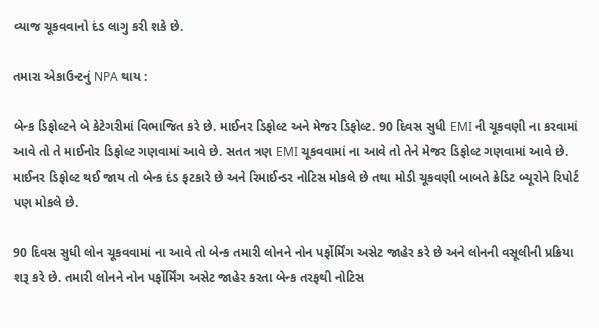વ્યાજ ચૂકવવાનો દંડ લાગુ કરી શકે છે.

તમારા એકાઉન્ટનું NPA થાય :

બેન્ક ડિફોલ્ટને બે કેટેગરીમાં વિભાજિત કરે છે. માઈનર ડિફોલ્ટ અને મેજર ડિફોલ્ટ. 90 દિવસ સુધી EMI ની ચૂકવણી ના કરવામાં આવે તો તે માઈનોર ડિફોલ્ટ ગણવામાં આવે છે. સતત ત્રણ EMI ચૂકવવામાં ના આવે તો તેને મેજર ડિફોલ્ટ ગણવામાં આવે છે. માઈનર ડિફોલ્ટ થઈ જાય તો બેન્ક દંડ ફટકારે છે અને રિમાઈન્ડર નોટિસ મોકલે છે તથા મોડી ચૂકવણી બાબતે ક્રેડિટ બ્યૂરોને રિપોર્ટ પણ મોકલે છે.

90 દિવસ સુધી લોન ચૂકવવામાં ના આવે તો બેન્ક તમારી લોનને નોન પર્ફોર્મિંગ અસેટ જાહેર કરે છે અને લોનની વસૂલીની પ્રક્રિયા શરૂ કરે છે. તમારી લોનને નોન પર્ફોર્મિંગ અસેટ જાહેર કરતા બેન્ક તરફથી નોટિસ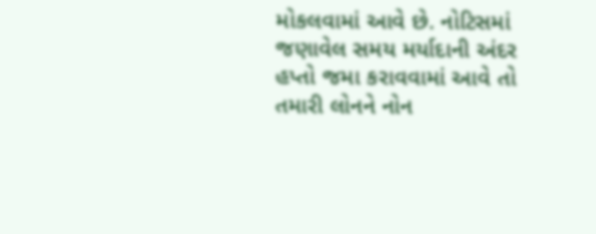મોકલવામાં આવે છે. નોટિસમાં જણાવેલ સમય મર્યાદાની અંદર હપ્તો જમા કરાવવામાં આવે તો તમારી લોનને નોન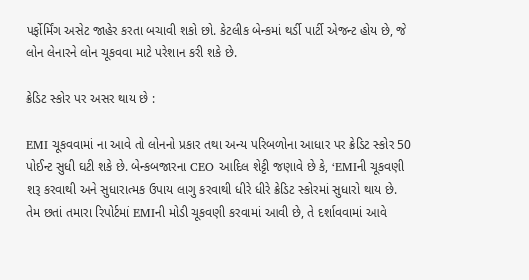પર્ફોર્મિંગ અસેટ જાહેર કરતા બચાવી શકો છો. કેટલીક બેન્કમાં થર્ડી પાર્ટી એજન્ટ હોય છે, જે લોન લેનારને લોન ચૂકવવા માટે પરેશાન કરી શકે છે.

ક્રેડિટ સ્કોર પર અસર થાય છે :

EMI ચૂકવવામાં ના આવે તો લોનનો પ્રકાર તથા અન્ય પરિબળોના આધાર પર ક્રેડિટ સ્કોર 50 પોઈન્ટ સુધી ઘટી શકે છે. બેન્કબજારના CEO આદિલ શેટ્ટી જણાવે છે કે, ‘EMIની ચૂકવણી શરૂ કરવાથી અને સુધારાત્મક ઉપાય લાગુ કરવાથી ધીરે ધીરે ક્રેડિટ સ્કોરમાં સુધારો થાય છે. તેમ છતાં તમારા રિપોર્ટમાં EMIની મોડી ચૂકવણી કરવામાં આવી છે, તે દર્શાવવામાં આવે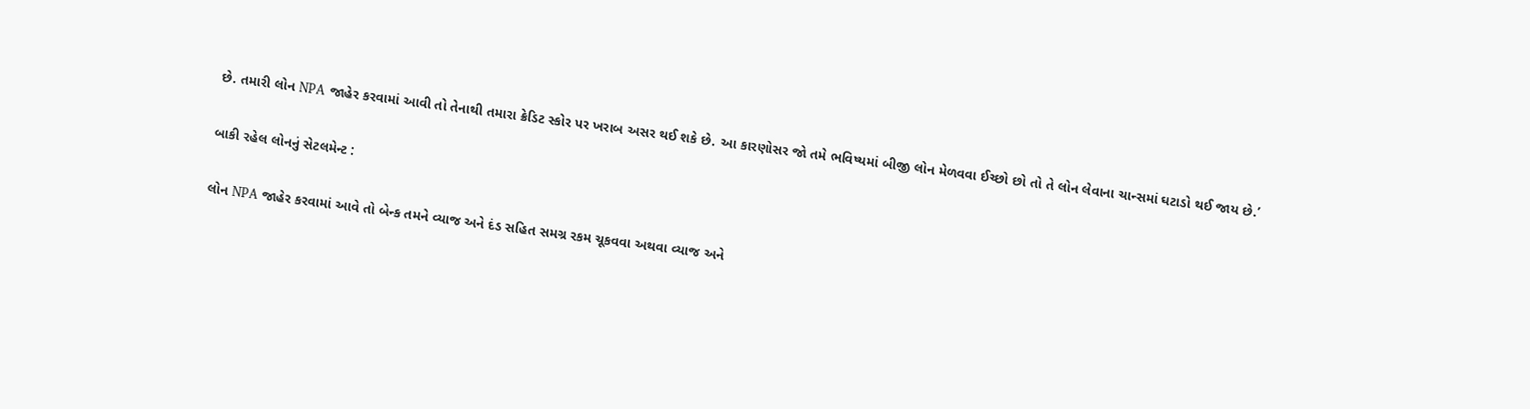છે. તમારી લોન NPA જાહેર કરવામાં આવી તો તેનાથી તમારા ક્રેડિટ સ્કોર પર ખરાબ અસર થઈ શકે છે. આ કારણોસર જો તમે ભવિષ્યમાં બીજી લોન મેળવવા ઈચ્છો છો તો તે લોન લેવાના ચાન્સમાં ઘટાડો થઈ જાય છે.’

બાકી રહેલ લોનનું સેટલમેન્ટ :

લોન NPA જાહેર કરવામાં આવે તો બેન્ક તમને વ્યાજ અને દંડ સહિત સમગ્ર રકમ ચૂકવવા અથવા વ્યાજ અને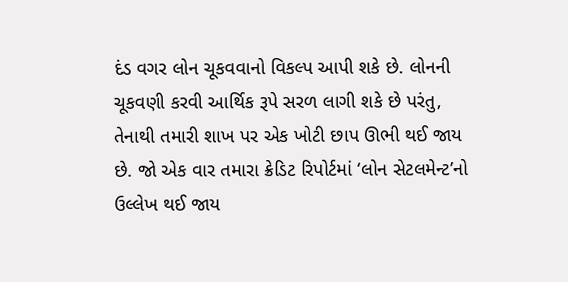દંડ વગર લોન ચૂકવવાનો વિકલ્પ આપી શકે છે. લોનની ચૂકવણી કરવી આર્થિક રૂપે સરળ લાગી શકે છે પરંતુ, તેનાથી તમારી શાખ પર એક ખોટી છાપ ઊભી થઈ જાય છે. જો એક વાર તમારા ક્રેડિટ રિપોર્ટમાં ‘લોન સેટલમેન્ટ’નો ઉલ્લેખ થઈ જાય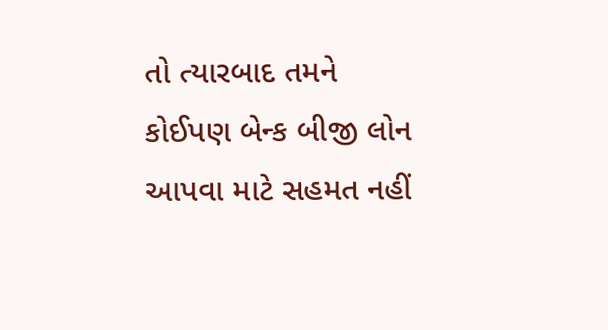તો ત્યારબાદ તમને કોઈપણ બેન્ક બીજી લોન આપવા માટે સહમત નહીં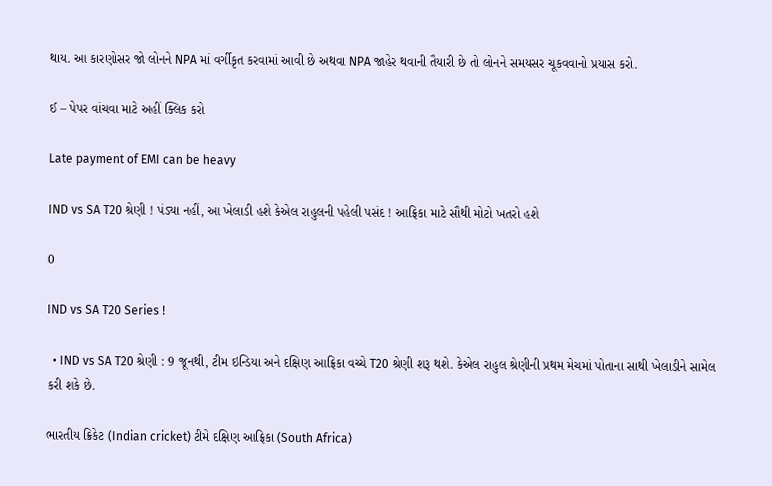થાય. આ કારણોસર જો લોનને NPA માં વર્ગીકૃત કરવામાં આવી છે અથવા NPA જાહેર થવાની તૈયારી છે તો લોનને સમયસર ચૂકવવાનો પ્રયાસ કરો.

ઈ – પેપર વાંચવા માટે અહીં ક્લિક કરો

Late payment of EMI can be heavy

IND vs SA T20 શ્રેણી ! પંડ્યા નહીં, આ ખેલાડી હશે કેએલ રાહુલની પહેલી પસંદ ! આફ્રિકા માટે સૌથી મોટો ખતરો હશે

0

IND vs SA T20 Series !

  • IND vs SA T20 શ્રેણી : 9 જૂનથી, ટીમ ઇન્ડિયા અને દક્ષિણ આફ્રિકા વચ્ચે T20 શ્રેણી શરૂ થશે. કેએલ રાહુલ શ્રેણીની પ્રથમ મેચમાં પોતાના સાથી ખેલાડીને સામેલ કરી શકે છે.

ભારતીય ક્રિકેટ (Indian cricket) ટીમે દક્ષિણ આફ્રિકા (South Africa)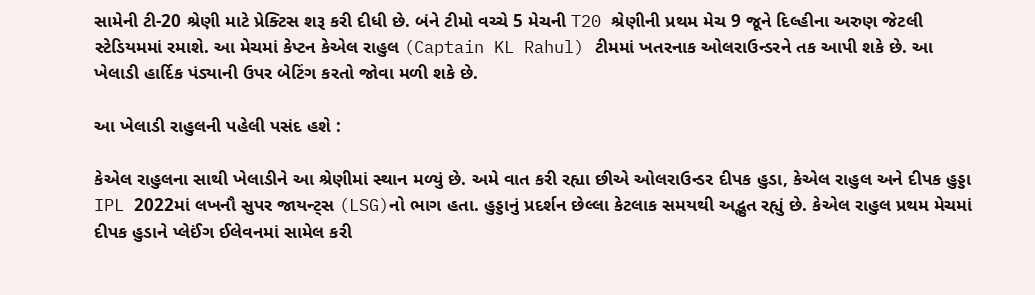સામેની ટી-20 શ્રેણી માટે પ્રેક્ટિસ શરૂ કરી દીધી છે. બંને ટીમો વચ્ચે 5 મેચની T20 શ્રેણીની પ્રથમ મેચ 9 જૂને દિલ્હીના અરુણ જેટલી સ્ટેડિયમમાં રમાશે. આ મેચમાં કેપ્ટન કેએલ રાહુલ (Captain KL Rahul) ટીમમાં ખતરનાક ઓલરાઉન્ડરને તક આપી શકે છે. આ ખેલાડી હાર્દિક પંડ્યાની ઉપર બેટિંગ કરતો જોવા મળી શકે છે.

આ ખેલાડી રાહુલની પહેલી પસંદ હશે :

કેએલ રાહુલના સાથી ખેલાડીને આ શ્રેણીમાં સ્થાન મળ્યું છે. અમે વાત કરી રહ્યા છીએ ઓલરાઉન્ડર દીપક હુડા, કેએલ રાહુલ અને દીપક હુડ્ડા IPL 2022માં લખનૌ સુપર જાયન્ટ્સ (LSG)નો ભાગ હતા. હુડ્ડાનું પ્રદર્શન છેલ્લા કેટલાક સમયથી અદ્ભુત રહ્યું છે. કેએલ રાહુલ પ્રથમ મેચમાં દીપક હુડાને પ્લેઈંગ ઈલેવનમાં સામેલ કરી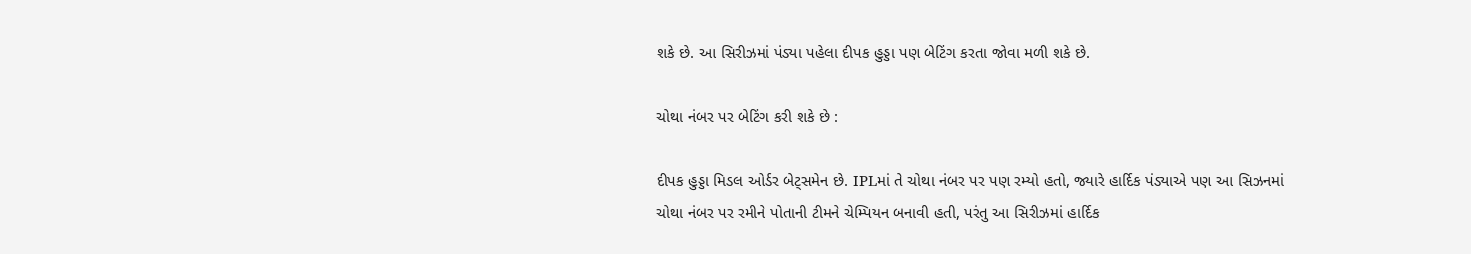શકે છે. આ સિરીઝમાં પંડ્યા પહેલા દીપક હુડ્ડા પણ બેટિંગ કરતા જોવા મળી શકે છે.

ચોથા નંબર પર બેટિંગ કરી શકે છે :

દીપક હુડ્ડા મિડલ ઓર્ડર બેટ્સમેન છે. IPLમાં તે ચોથા નંબર પર પણ રમ્યો હતો, જ્યારે હાર્દિક પંડ્યાએ પણ આ સિઝનમાં ચોથા નંબર પર રમીને પોતાની ટીમને ચેમ્પિયન બનાવી હતી, પરંતુ આ સિરીઝમાં હાર્દિક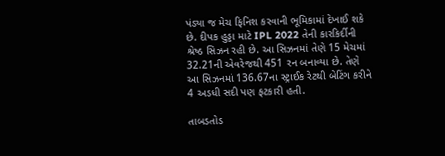પંડ્યા જ મેચ ફિનિશ કરવાની ભૂમિકામાં દેખાઈ શકે છે. દીપક હુડ્ડા માટે IPL 2022 તેની કારકિર્દીની શ્રેષ્ઠ સિઝન રહી છે. આ સિઝનમાં તેણે 15 મેચમાં 32.21ની એવરેજથી 451 રન બનાવ્યા છે. તેણે આ સિઝનમાં 136.67ના સ્ટ્રાઈક રેટથી બેટિંગ કરીને 4 અડધી સદી પણ ફટકારી હતી.

તાબડતોડ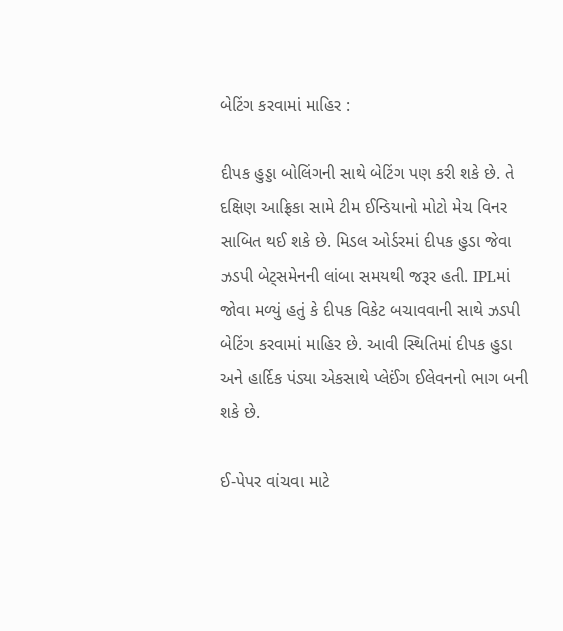બેટિંગ કરવામાં માહિર :

દીપક હુડ્ડા બોલિંગની સાથે બેટિંગ પણ કરી શકે છે. તે દક્ષિણ આફ્રિકા સામે ટીમ ઈન્ડિયાનો મોટો મેચ વિનર સાબિત થઈ શકે છે. મિડલ ઓર્ડરમાં દીપક હુડા જેવા ઝડપી બેટ્સમેનની લાંબા સમયથી જરૂર હતી. IPLમાં જોવા મળ્યું હતું કે દીપક વિકેટ બચાવવાની સાથે ઝડપી બેટિંગ કરવામાં માહિર છે. આવી સ્થિતિમાં દીપક હુડા અને હાર્દિક પંડ્યા એકસાથે પ્લેઈંગ ઈલેવનનો ભાગ બની શકે છે.

ઈ-પેપર વાંચવા માટે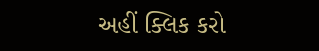અહીં ક્લિક કરો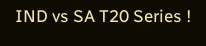IND vs SA T20 Series !